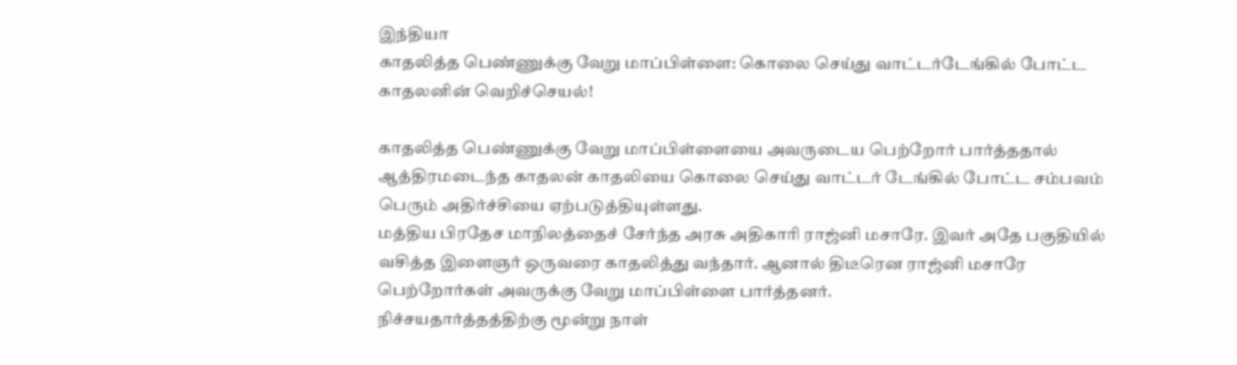இந்தியா
காதலித்த பெண்ணுக்கு வேறு மாப்பிள்ளை: கொலை செய்து வாட்டர்டேங்கில் போட்ட காதலனின் வெறிச்செயல்!

காதலித்த பெண்ணுக்கு வேறு மாப்பிள்ளையை அவருடைய பெற்றோர் பார்த்ததால் ஆத்திரமடைந்த காதலன் காதலியை கொலை செய்து வாட்டர் டேங்கில் போட்ட சம்பவம் பெரும் அதிர்ச்சியை ஏற்படுத்தியுள்ளது.
மத்திய பிரதேச மாநிலத்தைச் சேர்ந்த அரசு அதிகாரி ராஜ்னி மசாரே. இவர் அதே பகுதியில் வசித்த இளைஞர் ஒருவரை காதலித்து வந்தார். ஆனால் திடீரென ராஜ்னி மசாரே பெற்றோர்கள் அவருக்கு வேறு மாப்பிள்ளை பார்த்தனர்.
நிச்சயதார்த்தத்திற்கு மூன்று நாள்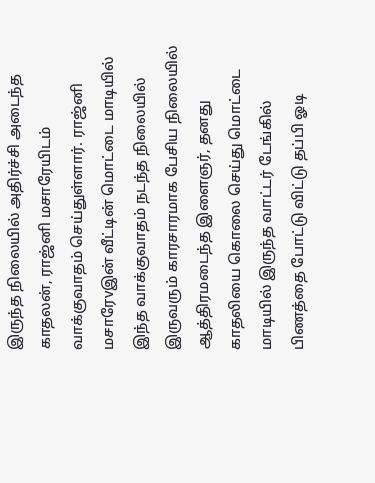இருந்த நிலையில் அதிர்ச்சி அடைந்த காதலன், ராஜ்னி மசாரேயிடம் வாக்குவாதம் செய்துள்ளார். ராஜ்னி மசாரேvஇன் வீட்டின் மொட்டை மாடியில் இந்த வாக்குவாதம் நடந்த நிலையில் இருவரும் காரசாரமாக பேசிய நிலையில் ஆத்திரமடைந்த இளைஞர், தனது காதலியை கொலை செய்து மொட்டை மாடியில் இருந்த வாட்டர் டேங்கில் பிணத்தை போட்டு விட்டு தப்பி ஓடி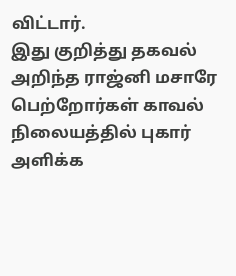விட்டார்.
இது குறித்து தகவல் அறிந்த ராஜ்னி மசாரே பெற்றோர்கள் காவல் நிலையத்தில் புகார் அளிக்க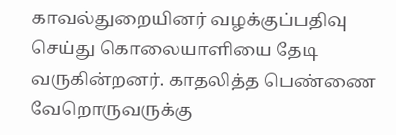காவல்துறையினர் வழக்குப்பதிவு செய்து கொலையாளியை தேடி வருகின்றனர். காதலித்த பெண்ணை வேறொருவருக்கு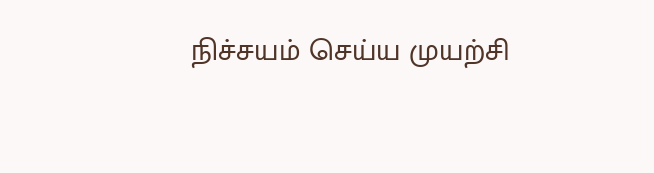நிச்சயம் செய்ய முயற்சி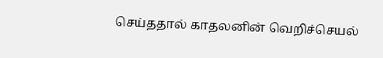செய்ததால் காதலனின் வெறிச்செயல்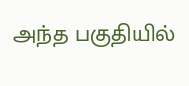அந்த பகுதியில்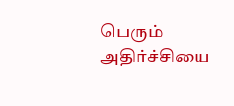பெரும் அதிர்ச்சியை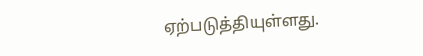ஏற்படுத்தியுள்ளது.